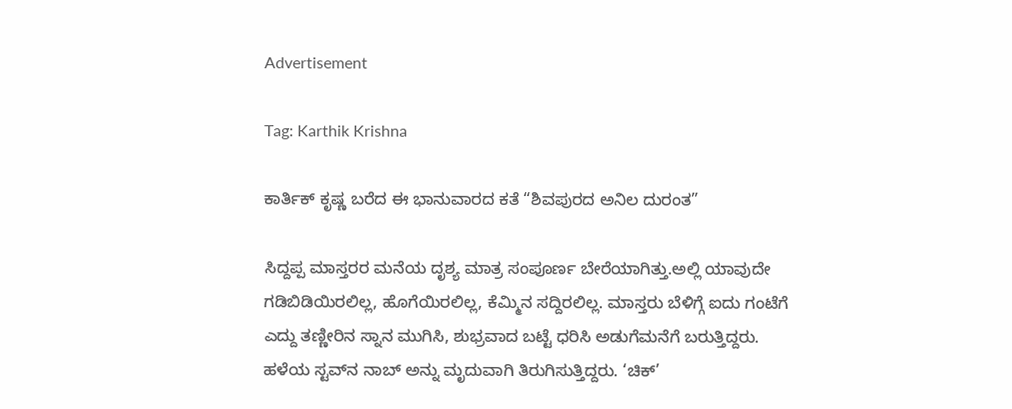Advertisement

Tag: Karthik Krishna

ಕಾರ್ತಿಕ್ ಕೃಷ್ಣ ಬರೆದ ಈ ಭಾನುವಾರದ ಕತೆ “ಶಿವಪುರದ ಅನಿಲ ದುರಂತ”

ಸಿದ್ದಪ್ಪ ಮಾಸ್ತರರ ಮನೆಯ ದೃಶ್ಯ ಮಾತ್ರ ಸಂಪೂರ್ಣ ಬೇರೆಯಾಗಿತ್ತು.ಅಲ್ಲಿ ಯಾವುದೇ ಗಡಿಬಿಡಿಯಿರಲಿಲ್ಲ, ಹೊಗೆಯಿರಲಿಲ್ಲ, ಕೆಮ್ಮಿನ ಸದ್ದಿರಲಿಲ್ಲ. ಮಾಸ್ತರು ಬೆಳಿಗ್ಗೆ ಐದು ಗಂಟೆಗೆ ಎದ್ದು ತಣ್ಣೀರಿನ ಸ್ನಾನ ಮುಗಿಸಿ, ಶುಭ್ರವಾದ ಬಟ್ಟೆ ಧರಿಸಿ ಅಡುಗೆಮನೆಗೆ ಬರುತ್ತಿದ್ದರು. ಹಳೆಯ ಸ್ಟವ್‌ನ ನಾಬ್ ಅನ್ನು ಮೃದುವಾಗಿ ತಿರುಗಿಸುತ್ತಿದ್ದರು. ‘ಚಿಕ್’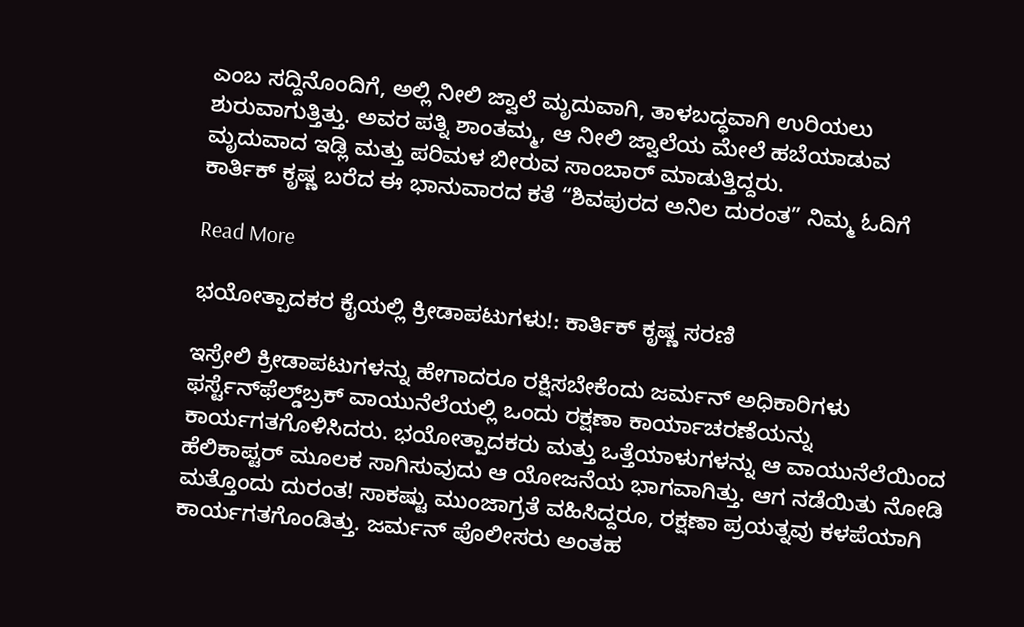ಎಂಬ ಸದ್ದಿನೊಂದಿಗೆ, ಅಲ್ಲಿ ನೀಲಿ ಜ್ವಾಲೆ ಮೃದುವಾಗಿ, ತಾಳಬದ್ಧವಾಗಿ ಉರಿಯಲು ಶುರುವಾಗುತ್ತಿತ್ತು. ಅವರ ಪತ್ನಿ ಶಾಂತಮ್ಮ, ಆ ನೀಲಿ ಜ್ವಾಲೆಯ ಮೇಲೆ ಹಬೆಯಾಡುವ ಮೃದುವಾದ ಇಡ್ಲಿ ಮತ್ತು ಪರಿಮಳ ಬೀರುವ ಸಾಂಬಾರ್ ಮಾಡುತ್ತಿದ್ದರು.
ಕಾರ್ತಿಕ್ ಕೃಷ್ಣ ಬರೆದ ಈ ಭಾನುವಾರದ ಕತೆ “ಶಿವಪುರದ ಅನಿಲ ದುರಂತ” ನಿಮ್ಮ ಓದಿಗೆ

Read More

ಭಯೋತ್ಪಾದಕರ ಕೈಯಲ್ಲಿ ಕ್ರೀಡಾಪಟುಗಳು!: ಕಾರ್ತಿಕ್ ಕೃಷ್ಣ ಸರಣಿ

ಇಸ್ರೇಲಿ ಕ್ರೀಡಾಪಟುಗಳನ್ನು ಹೇಗಾದರೂ ರಕ್ಷಿಸಬೇಕೆಂದು ಜರ್ಮನ್ ಅಧಿಕಾರಿಗಳು ಫರ್ಸ್ಟೆನ್‌ಫೆಲ್ಡ್‌ಬ್ರಕ್ ವಾಯುನೆಲೆಯಲ್ಲಿ ಒಂದು ರಕ್ಷಣಾ ಕಾರ್ಯಾಚರಣೆಯನ್ನು ಕಾರ್ಯಗತಗೊಳಿಸಿದರು. ಭಯೋತ್ಪಾದಕರು ಮತ್ತು ಒತ್ತೆಯಾಳುಗಳನ್ನು ಆ ವಾಯುನೆಲೆಯಿಂದ ಹೆಲಿಕಾಪ್ಟರ್ ಮೂಲಕ ಸಾಗಿಸುವುದು ಆ ಯೋಜನೆಯ ಭಾಗವಾಗಿತ್ತು. ಆಗ ನಡೆಯಿತು ನೋಡಿ ಮತ್ತೊಂದು ದುರಂತ! ಸಾಕಷ್ಟು ಮುಂಜಾಗ್ರತೆ ವಹಿಸಿದ್ದರೂ, ರಕ್ಷಣಾ ಪ್ರಯತ್ನವು ಕಳಪೆಯಾಗಿ ಕಾರ್ಯಗತಗೊಂಡಿತ್ತು. ಜರ್ಮನ್ ಪೊಲೀಸರು ಅಂತಹ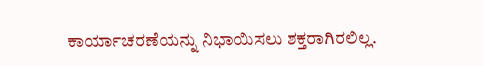ಕಾರ್ಯಾಚರಣೆಯನ್ನು ನಿಭಾಯಿಸಲು ಶಕ್ತರಾಗಿರಲಿಲ್ಲ.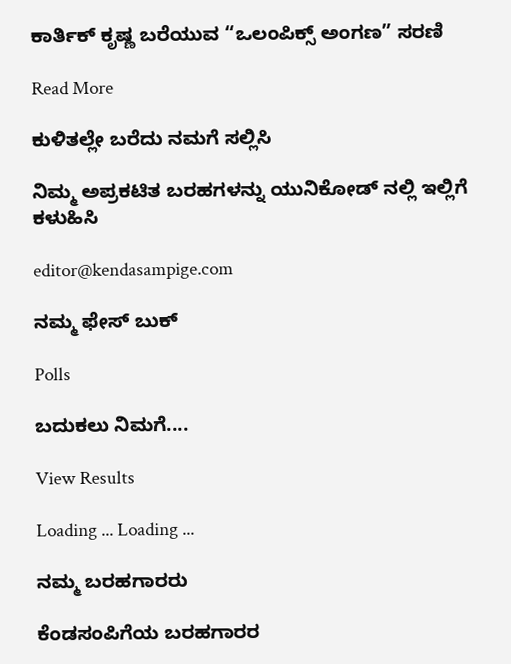ಕಾರ್ತಿಕ್‌ ಕೃಷ್ಣ ಬರೆಯುವ “ಒಲಂಪಿಕ್ಸ್‌ ಅಂಗಣ” ಸರಣಿ

Read More

ಕುಳಿತಲ್ಲೇ ಬರೆದು ನಮಗೆ ಸಲ್ಲಿಸಿ

ನಿಮ್ಮ ಅಪ್ರಕಟಿತ ಬರಹಗಳನ್ನು ಯುನಿಕೋಡ್ ನಲ್ಲಿ ಇಲ್ಲಿಗೆ ಕಳುಹಿಸಿ

editor@kendasampige.com

ನಮ್ಮ ಫೇಸ್ ಬುಕ್

Polls

ಬದುಕಲು ನಿಮಗೆ....

View Results

Loading ... Loading ...

ನಮ್ಮ ಬರಹಗಾರರು

ಕೆಂಡಸಂಪಿಗೆಯ ಬರಹಗಾರರ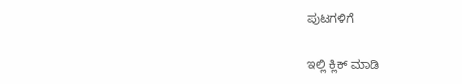ಪುಟಗಳಿಗೆ

ಇಲ್ಲಿ ಕ್ಲಿಕ್ ಮಾಡಿ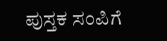ಪುಸ್ತಕ ಸಂಪಿಗೆ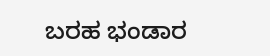ಬರಹ ಭಂಡಾರ